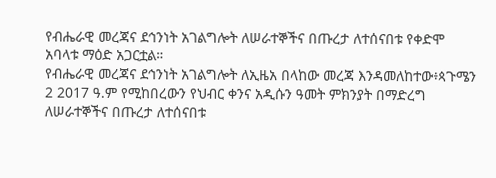የብሔራዊ መረጃና ደኅንነት አገልግሎት ለሠራተኞችና በጡረታ ለተሰናበቱ የቀድሞ አባላቱ ማዕድ አጋርቷል።
የብሔራዊ መረጃና ደኅንነት አገልግሎት ለኢዜአ በላከው መረጃ እንዳመለከተው፥ጳጉሜን 2 2017 ዓ.ም የሚከበረውን የህብር ቀንና አዲሱን ዓመት ምክንያት በማድረግ ለሠራተኞችና በጡረታ ለተሰናበቱ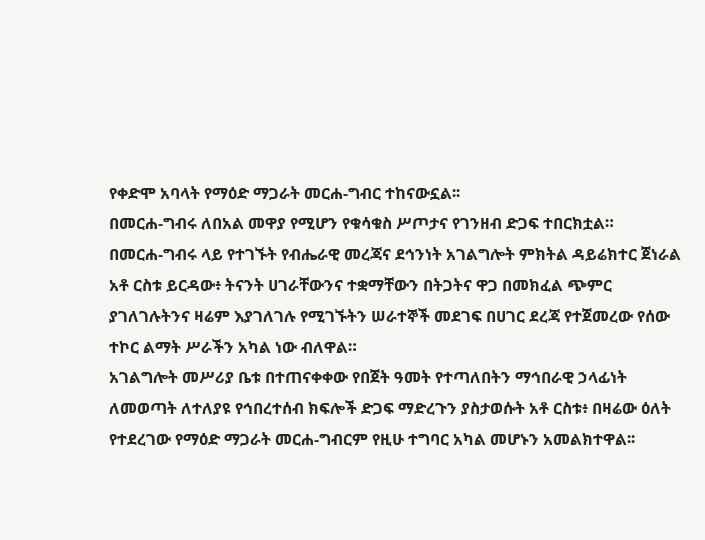የቀድሞ አባላት የማዕድ ማጋራት መርሐ-ግብር ተከናውኗል፡፡
በመርሐ-ግብሩ ለበአል መዋያ የሚሆን የቁሳቁስ ሥጦታና የገንዘብ ድጋፍ ተበርክቷል።
በመርሐ-ግብሩ ላይ የተገኙት የብሔራዊ መረጃና ደኅንነት አገልግሎት ምክትል ዳይሬክተር ጀነራል አቶ ርስቱ ይርዳው፥ ትናንት ሀገራቸውንና ተቋማቸውን በትጋትና ዋጋ በመክፈል ጭምር ያገለገሉትንና ዛሬም እያገለገሉ የሚገኙትን ሠራተኞች መደገፍ በሀገር ደረጃ የተጀመረው የሰው ተኮር ልማት ሥራችን አካል ነው ብለዋል።
አገልግሎት መሥሪያ ቤቱ በተጠናቀቀው የበጀት ዓመት የተጣለበትን ማኅበራዊ ኃላፊነት ለመወጣት ለተለያዩ የኅበረተሰብ ክፍሎች ድጋፍ ማድረጉን ያስታወሱት አቶ ርስቱ፥ በዛሬው ዕለት የተደረገው የማዕድ ማጋራት መርሐ-ግብርም የዚሁ ተግባር አካል መሆኑን አመልክተዋል፡፡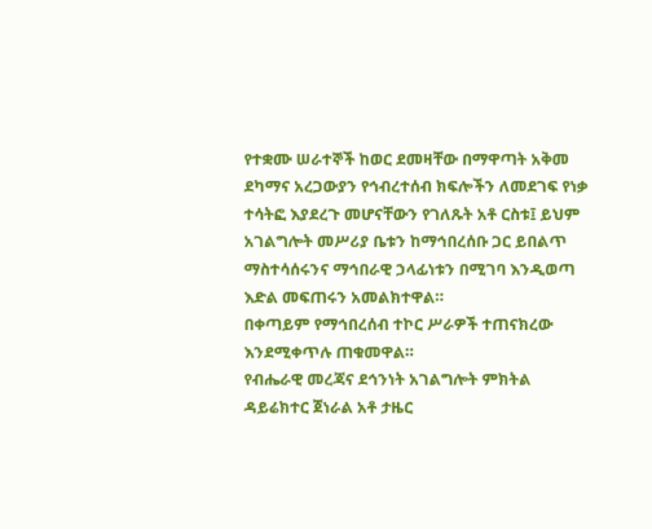የተቋሙ ሠራተኞች ከወር ደመዛቸው በማዋጣት አቅመ ደካማና አረጋውያን የኅብረተሰብ ክፍሎችን ለመደገፍ የነቃ ተሳትፎ እያደረጉ መሆናቸውን የገለጹት አቶ ርስቱ፤ ይህም አገልግሎት መሥሪያ ቤቱን ከማኅበረሰቡ ጋር ይበልጥ ማስተሳሰሩንና ማኅበራዊ ኃላፊነቱን በሚገባ እንዲወጣ እድል መፍጠሩን አመልክተዋል።
በቀጣይም የማኅበረሰብ ተኮር ሥራዎች ተጠናክረው እንደሚቀጥሉ ጠቁመዋል።
የብሔራዊ መረጃና ደኅንነት አገልግሎት ምክትል ዳይሬክተር ጀነራል አቶ ታዜር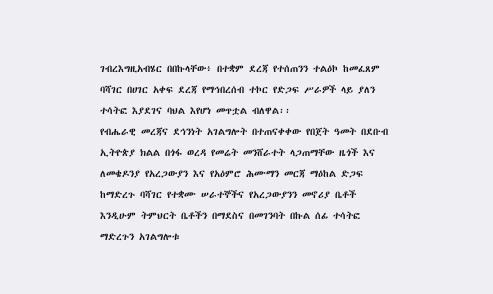ገብረእግዚአብሄር በበኩላቸው፥ በተቋም ደረጃ የተሰጠንን ተልዕኮ ከመፈጸም ባሻገር በሀገር አቀፍ ደረጃ የማኅበረሰብ ተኮር የድጋፍ ሥራዎች ላይ ያለን ተሳትፎ እያደገና ባህል እየሆነ መጥቷል ብለዋል፡፡
የብሔራዊ መረጃና ደኅንነት አገልግሎት በተጠናቀቀው የበጀት ዓመት በደቡብ ኢትዮጵያ ክልል በጎፋ ወረዳ የመሬት መንሸራተት ላጋጠማቸው ዜጎች እና ለመቄዶንያ የአረጋውያን እና የአዕምሮ ሕሙማን መርጃ ማዕከል ድጋፍ ከማድረጉ ባሻገር የተቋሙ ሠራተኞችና የአረጋውያንን መኖሪያ ቤቶች እንዲሁም ትምህርት ቤቶችን በማደስና በመገንባት በኩል ሰፊ ተሳትፎ ማድረጉን አገልግሎቱ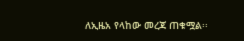ለኢዜአ የላከው መረጃ ጠቁሟል፡፡